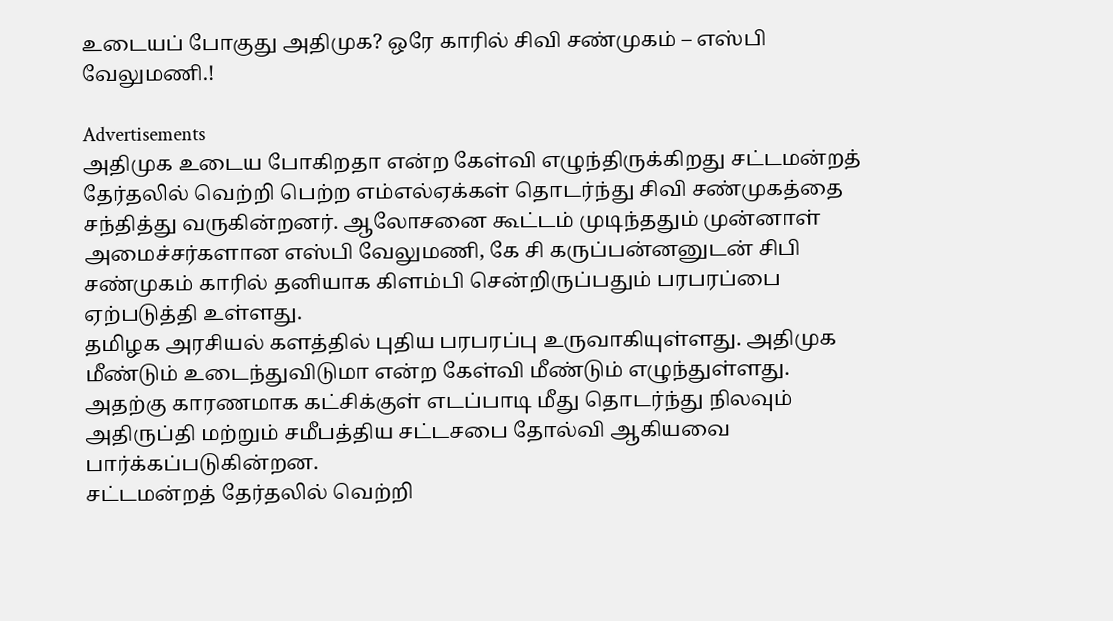உடையப் போகுது அதிமுக? ஒரே காரில் சிவி சண்முகம் – எஸ்பி வேலுமணி.!

Advertisements
அதிமுக உடைய போகிறதா என்ற கேள்வி எழுந்திருக்கிறது சட்டமன்றத் தேர்தலில் வெற்றி பெற்ற எம்எல்ஏக்கள் தொடர்ந்து சிவி சண்முகத்தை சந்தித்து வருகின்றனர். ஆலோசனை கூட்டம் முடிந்ததும் முன்னாள் அமைச்சர்களான எஸ்பி வேலுமணி, கே சி கருப்பன்னனுடன் சிபி சண்முகம் காரில் தனியாக கிளம்பி சென்றிருப்பதும் பரபரப்பை ஏற்படுத்தி உள்ளது.
தமிழக அரசியல் களத்தில் புதிய பரபரப்பு உருவாகியுள்ளது. அதிமுக மீண்டும் உடைந்துவிடுமா என்ற கேள்வி மீண்டும் எழுந்துள்ளது. அதற்கு காரணமாக கட்சிக்குள் எடப்பாடி மீது தொடர்ந்து நிலவும் அதிருப்தி மற்றும் சமீபத்திய சட்டசபை தோல்வி ஆகியவை பார்க்கப்படுகின்றன.
சட்டமன்றத் தேர்தலில் வெற்றி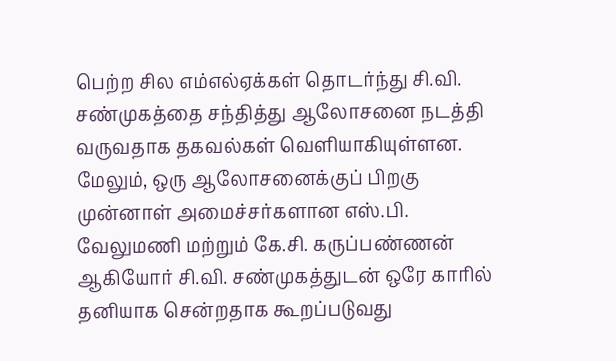பெற்ற சில எம்எல்ஏக்கள் தொடர்ந்து சி.வி. சண்முகத்தை சந்தித்து ஆலோசனை நடத்தி வருவதாக தகவல்கள் வெளியாகியுள்ளன. மேலும், ஒரு ஆலோசனைக்குப் பிறகு முன்னாள் அமைச்சர்களான எஸ்.பி. வேலுமணி மற்றும் கே.சி. கருப்பண்ணன் ஆகியோர் சி.வி. சண்முகத்துடன் ஒரே காரில் தனியாக சென்றதாக கூறப்படுவது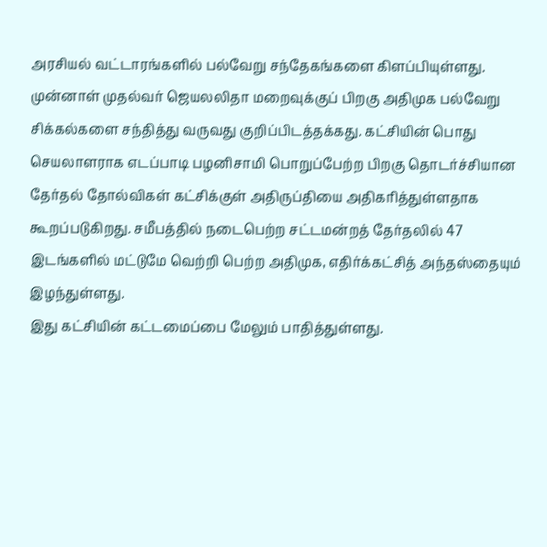அரசியல் வட்டாரங்களில் பல்வேறு சந்தேகங்களை கிளப்பியுள்ளது.
முன்னாள் முதல்வர் ஜெயலலிதா மறைவுக்குப் பிறகு அதிமுக பல்வேறு சிக்கல்களை சந்தித்து வருவது குறிப்பிடத்தக்கது. கட்சியின் பொது செயலாளராக எடப்பாடி பழனிசாமி பொறுப்பேற்ற பிறகு தொடர்ச்சியான தேர்தல் தோல்விகள் கட்சிக்குள் அதிருப்தியை அதிகரித்துள்ளதாக கூறப்படுகிறது. சமீபத்தில் நடைபெற்ற சட்டமன்றத் தேர்தலில் 47 இடங்களில் மட்டுமே வெற்றி பெற்ற அதிமுக, எதிர்க்கட்சித் அந்தஸ்தையும் இழந்துள்ளது.
இது கட்சியின் கட்டமைப்பை மேலும் பாதித்துள்ளது.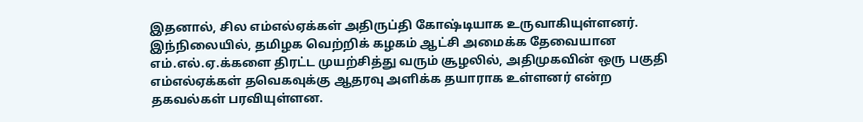இதனால், சில எம்எல்ஏக்கள் அதிருப்தி கோஷ்டியாக உருவாகியுள்ளனர். இந்நிலையில், தமிழக வெற்றிக் கழகம் ஆட்சி அமைக்க தேவையான எம்.எல்.ஏ.க்களை திரட்ட முயற்சித்து வரும் சூழலில், அதிமுகவின் ஒரு பகுதி எம்எல்ஏக்கள் தவெகவுக்கு ஆதரவு அளிக்க தயாராக உள்ளனர் என்ற தகவல்கள் பரவியுள்ளன.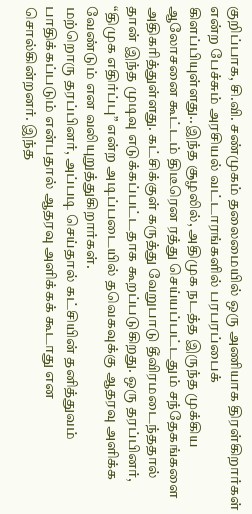குறிப்பாக, சி.வி. சண்முகம் தலைமையில் ஒரு அணியாக திரள்கிறார்கள் என்ற பேச்சும் அரசியல் வட்டாரங்களில் பரபரப்பைக் கிளப்பியுள்ளது..இந்த சூழலில், அதிமுக நடத்த இருந்த முக்கிய ஆலோசனை கூட்டம் திடீரென ரத்து செய்யப்பட்டதும் சந்தேகங்களை அதிகரித்துள்ளது. கட்சிக்குள் கருத்து வேறுபாடு தீவிரமடைந்ததால் தான் இந்த முடிவு எடுக்கப்பட்டதாக கூறப்படுகிறது. ஒரு தரப்பினர், “திமுக எதிர்ப்பு” என்ற அடிப்படையில் தவெகவுக்கு ஆதரவு அளிக்க வேண்டும் என வலியுறுத்துகிறார்கள்.
மற்றொரு தரப்பினர், அப்படி செய்தால் கட்சியின் தனித்துவம் பாதிக்கப்படும் என்பதால் ஆதரவு அளிக்கக் கூடாது என சொல்கின்றனர். இந்த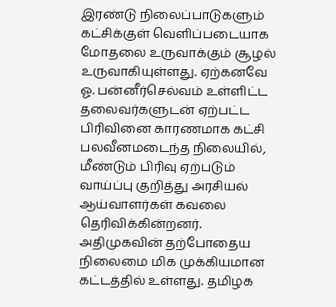இரண்டு நிலைப்பாடுகளும் கட்சிக்குள் வெளிப்படையாக மோதலை உருவாக்கும் சூழல் உருவாகியுள்ளது. ஏற்கனவே ஓ. பன்னீர்செல்வம் உள்ளிட்ட தலைவர்களுடன் ஏற்பட்ட பிரிவினை காரணமாக கட்சி பலவீனமடைந்த நிலையில், மீண்டும் பிரிவு ஏற்படும் வாய்ப்பு குறித்து அரசியல் ஆய்வாளர்கள் கவலை தெரிவிக்கின்றனர்.
அதிமுகவின் தற்போதைய நிலைமை மிக முக்கியமான கட்டத்தில் உள்ளது. தமிழக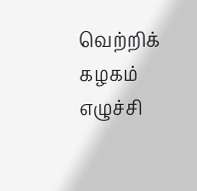வெற்றிக் கழகம் எழுச்சி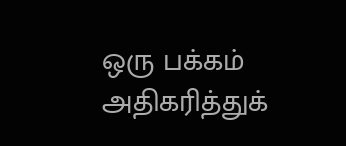ஒரு பக்கம் அதிகரித்துக்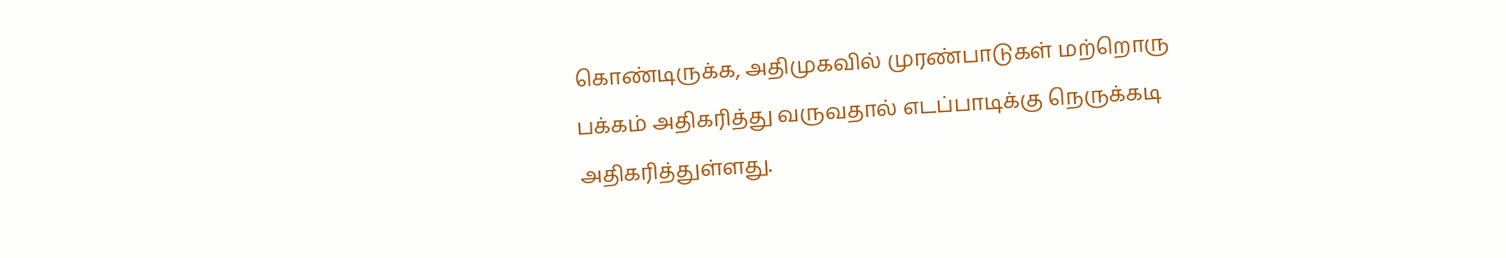கொண்டிருக்க, அதிமுகவில் முரண்பாடுகள் மற்றொரு பக்கம் அதிகரித்து வருவதால் எடப்பாடிக்கு நெருக்கடி அதிகரித்துள்ளது.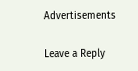Advertisements

Leave a Reply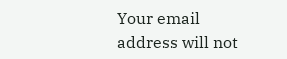Your email address will not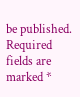be published. Required fields are marked *